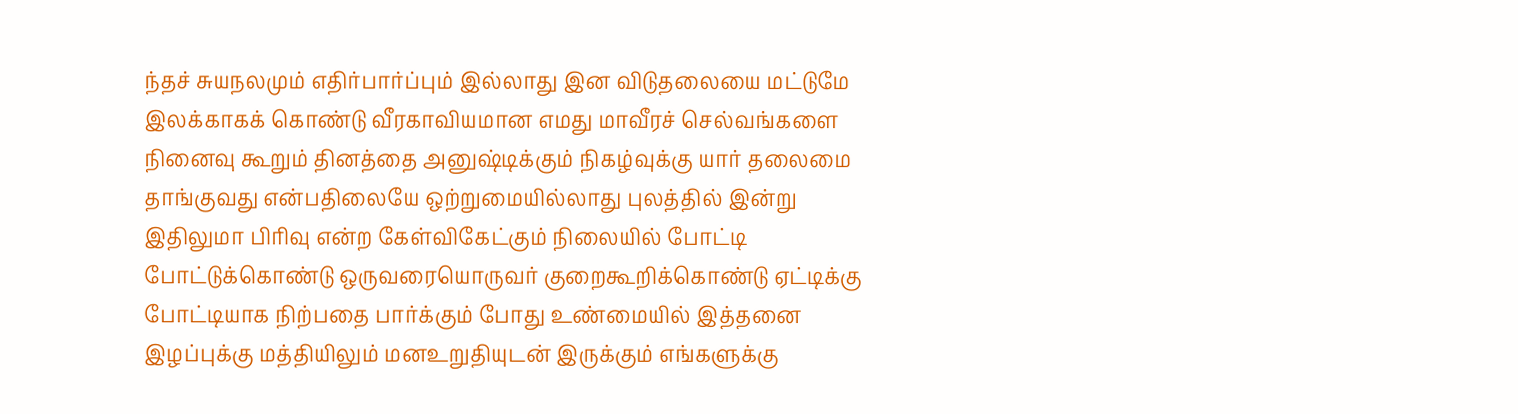ந்தச் சுயநலமும் எதிர்பார்ப்பும் இல்லாது இன விடுதலையை மட்டுமே இலக்காகக் கொண்டு வீரகாவியமான எமது மாவீரச் செல்வங்களை நினைவு கூறும் தினத்தை அனுஷ்டிக்கும் நிகழ்வுக்கு யார் தலைமை தாங்குவது என்பதிலையே ஒற்றுமையில்லாது புலத்தில் இன்று இதிலுமா பிரிவு என்ற கேள்விகேட்கும் நிலையில் போட்டி போட்டுக்கொண்டு ஒருவரையொருவர் குறைகூறிக்கொண்டு ஏட்டிக்கு போட்டியாக நிற்பதை பார்க்கும் போது உண்மையில் இத்தனை இழப்புக்கு மத்தியிலும் மனஉறுதியுடன் இருக்கும் எங்களுக்கு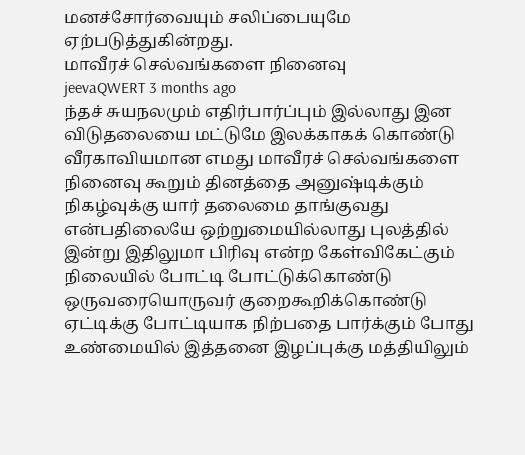மனச்சோர்வையும் சலிப்பையுமே ஏற்படுத்துகின்றது.
மாவீரச் செல்வங்களை நினைவு
jeevaQWERT 3 months ago
ந்தச் சுயநலமும் எதிர்பார்ப்பும் இல்லாது இன விடுதலையை மட்டுமே இலக்காகக் கொண்டு வீரகாவியமான எமது மாவீரச் செல்வங்களை நினைவு கூறும் தினத்தை அனுஷ்டிக்கும் நிகழ்வுக்கு யார் தலைமை தாங்குவது என்பதிலையே ஒற்றுமையில்லாது புலத்தில் இன்று இதிலுமா பிரிவு என்ற கேள்விகேட்கும் நிலையில் போட்டி போட்டுக்கொண்டு ஒருவரையொருவர் குறைகூறிக்கொண்டு ஏட்டிக்கு போட்டியாக நிற்பதை பார்க்கும் போது உண்மையில் இத்தனை இழப்புக்கு மத்தியிலும்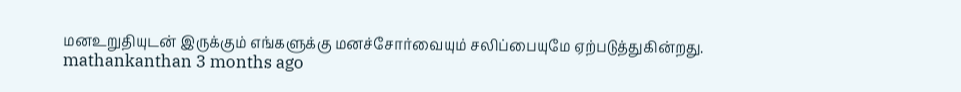மனஉறுதியுடன் இருக்கும் எங்களுக்கு மனச்சோர்வையும் சலிப்பையுமே ஏற்படுத்துகின்றது.
mathankanthan 3 months ago